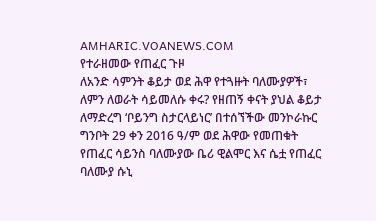AMHARIC.VOANEWS.COM
የተራዘመው የጠፈር ጉዞ
ለአንድ ሳምንት ቆይታ ወደ ሕዋ የተጓዙት ባለሙያዎች፣ ለምን ለወራት ሳይመለሱ ቀሩ? የዘጠኝ ቀናት ያህል ቆይታ ለማድረግ ‘ቦይንግ ስታርላይነር’ በተሰኘችው መንኮራኩር ግንቦት 29 ቀን 2016 ዓ/ም ወደ ሕዋው የመጠቁት የጠፈር ሳይንስ ባለሙያው ቤሪ ዊልሞር እና ሴቷ የጠፈር ባለሙያ ሱኒ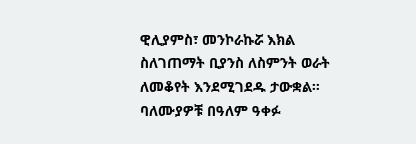ዊሊያምስ፣ መንኮራኩሯ እክል ስለገጠማት ቢያንስ ለስምንት ወራት ለመቆየት እንደሚገደዱ ታውቋል። ባለሙያዎቹ በዓለም ዓቀፉ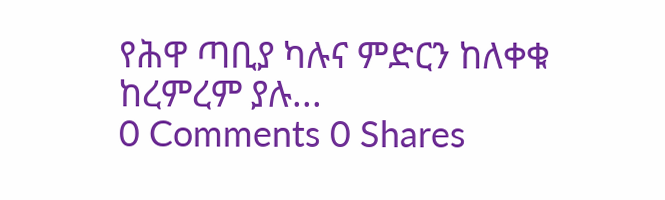የሕዋ ጣቢያ ካሉና ምድርን ከለቀቁ ከረምረም ያሉ...
0 Comments 0 Shares